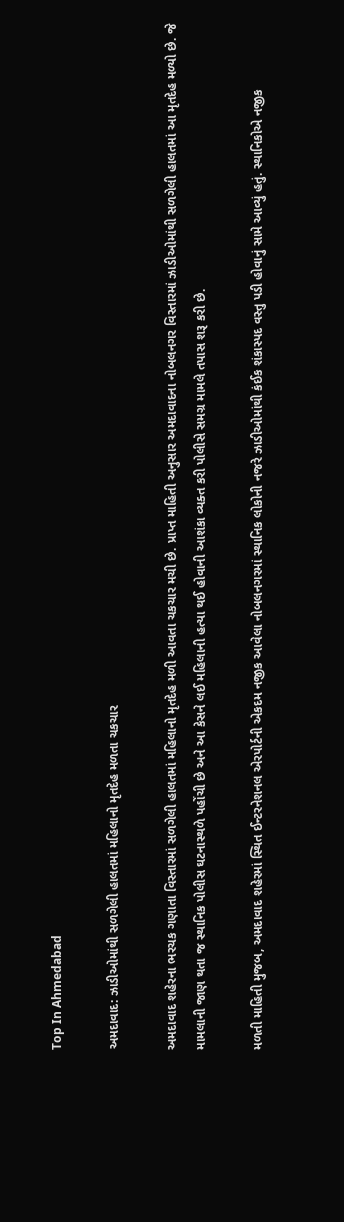Top In Ahmedabad

અમદાવાદ: ઝાડીઓમાંથી સળગેલી હાલતમાં મહિલાનો મૃતદેહ મળતા ચકચાર

અમદાવાદ શહેરના ભરચક ગણાતા વિસ્તારમાં સળગેલી હાલતમાં મહિલાનો મૃતદેહ મળી આવતા ચકચાર મચી છે. પ્રાપ્ત માહિતી અનુસાર અમદાવાદના નોબલનગર વિસ્તારમાં ઝાડીઓમાંથી સળગેલી હાલતમાં આ મૃતદેહ મળ્યો છે. જે મામલાની જાણ થતા જ સ્થાનિક પોલીસ ઘટનાસ્થળે પહોંચી છે અને આ કેસને લઈ મહિલાની હત્યા થઈ હોવાની આશંકા વ્યક્ત કરી પોલીસે સમગ્ર મામલે તપાસ શરૂ કરી છે.

મળતી માહિતી મુજબ, અમદાવાદ શહેરમાં સ્થિત ઈન્ટરનેશનલ એરપોર્ટની એકદમ નજીક આવેલા નોબલનગરમાં સ્થાનિક લોકોની નજરે ઝાડીઓમાંથી કંઈક શંકાસ્પદ વસ્તુ પડી હોવાનું સામે આવ્યું હતું. સ્થાનિકોએ નજીક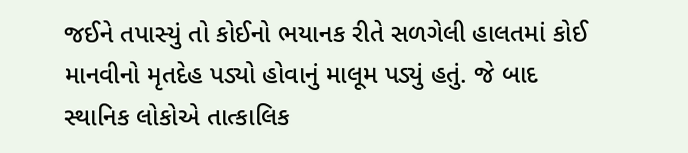જઈને તપાસ્યું તો કોઈનો ભયાનક રીતે સળગેલી હાલતમાં કોઈ માનવીનો મૃતદેહ પડ્યો હોવાનું માલૂમ પડ્યું હતું. જે બાદ સ્થાનિક લોકોએ તાત્કાલિક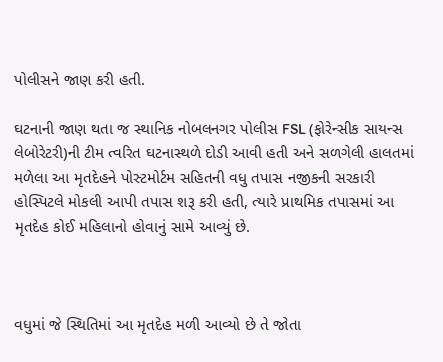પોલીસને જાણ કરી હતી.

ઘટનાની જાણ થતા જ સ્થાનિક નોબલનગર પોલીસ FSL (ફોરેન્સીક સાયન્સ લેબોરેટરી)ની ટીમ ત્વરિત ઘટનાસ્થળે દોડી આવી હતી અને સળગેલી હાલતમાં મળેલા આ મૃતદેહને પોસ્ટમોર્ટમ સહિતની વધુ તપાસ નજીકની સરકારી હોસ્પિટલે મોકલી આપી તપાસ શરૂ કરી હતી, ત્યારે પ્રાથમિક તપાસમાં આ મૃતદેહ કોઈ મહિલાનો હોવાનું સામે આવ્યું છે.



વધુમાં જે સ્થિતિમાં આ મૃતદેહ મળી આવ્યો છે તે જોતા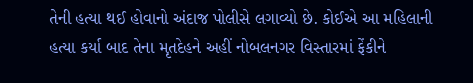તેની હત્યા થઈ હોવાનો અંદાજ પોલીસે લગાવ્યો છે. કોઈએ આ મહિલાની હત્યા કર્યા બાદ તેના મૃતદેહને અહીં નોબલનગર વિસ્તારમાં ફેંકીને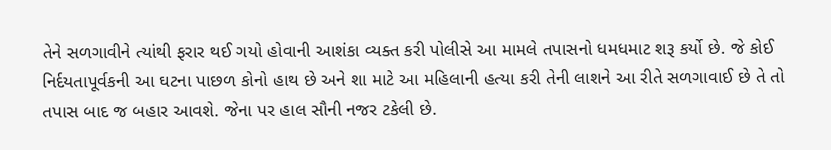તેને સળગાવીને ત્યાંથી ફરાર થઈ ગયો હોવાની આશંકા વ્યક્ત કરી પોલીસે આ મામલે તપાસનો ધમધમાટ શરૂ કર્યો છે. જે કોઈ નિર્દયતાપૂર્વકની આ ઘટના પાછળ કોનો હાથ છે અને શા માટે આ મહિલાની હત્યા કરી તેની લાશને આ રીતે સળગાવાઈ છે તે તો તપાસ બાદ જ બહાર આવશે. જેના પર હાલ સૌની નજર ટકેલી છે.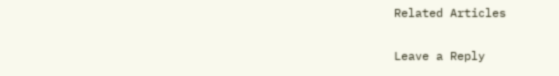Related Articles

Leave a Reply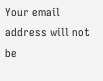Your email address will not be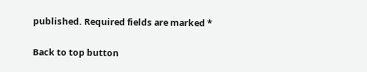published. Required fields are marked *

Back to top button